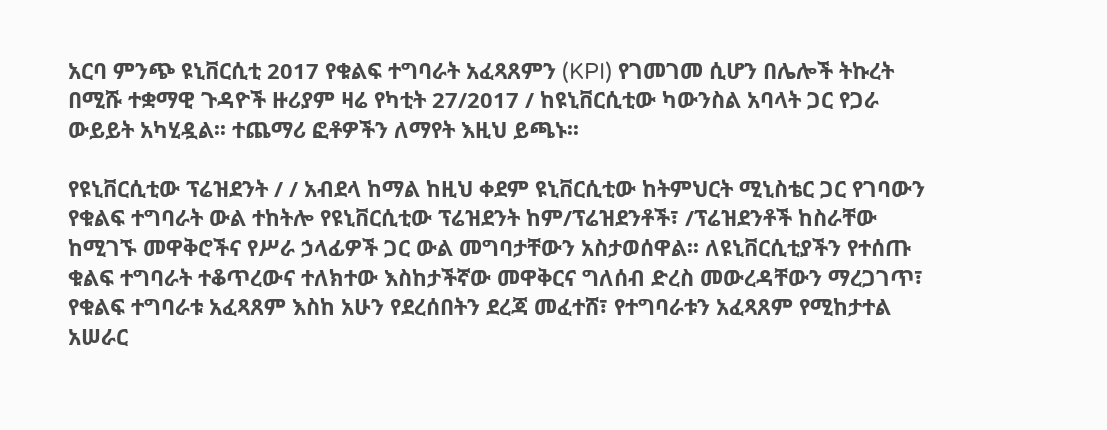አርባ ምንጭ ዩኒቨርሲቲ 2017 የቁልፍ ተግባራት አፈጻጸምን (KPI) የገመገመ ሲሆን በሌሎች ትኩረት በሚሹ ተቋማዊ ጉዳዮች ዙሪያም ዛሬ የካቲት 27/2017 / ከዩኒቨርሲቲው ካውንስል አባላት ጋር የጋራ ውይይት አካሂዷል፡፡ ተጨማሪ ፎቶዎችን ለማየት እዚህ ይጫኑ፡፡

የዩኒቨርሲቲው ፕሬዝደንት / / አብደላ ከማል ከዚህ ቀደም ዩኒቨርሲቲው ከትምህርት ሚኒስቴር ጋር የገባውን የቁልፍ ተግባራት ውል ተከትሎ የዩኒቨርሲቲው ፕሬዝደንት ከም/ፕሬዝደንቶች፣ /ፕሬዝደንቶች ከስራቸው ከሚገኙ መዋቅሮችና የሥራ ኃላፊዎች ጋር ውል መግባታቸውን አስታወሰዋል፡፡ ለዩኒቨርሲቲያችን የተሰጡ ቁልፍ ተግባራት ተቆጥረውና ተለክተው እስከታችኛው መዋቅርና ግለሰብ ድረስ መውረዳቸውን ማረጋገጥ፣ የቁልፍ ተግባራቱ አፈጻጸም እስከ አሁን የደረሰበትን ደረጃ መፈተሸ፣ የተግባራቱን አፈጻጸም የሚከታተል አሠራር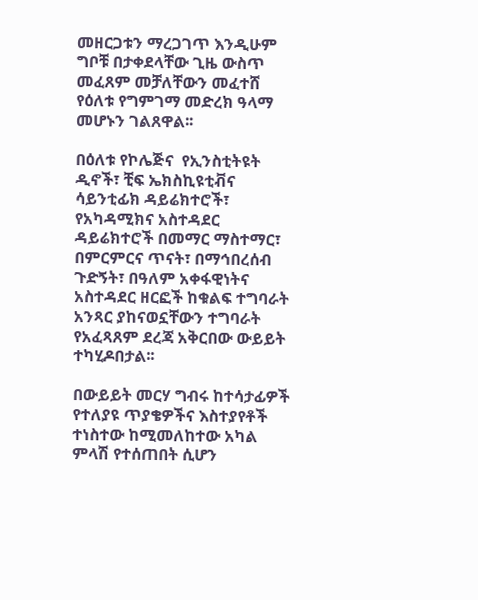መዘርጋቱን ማረጋገጥ እንዲሁም ግቦቹ በታቀደላቸው ጊዜ ውስጥ መፈጸም መቻለቸውን መፈተሸ የዕለቱ የግምገማ መድረክ ዓላማ መሆኑን ገልጸዋል፡፡

በዕለቱ የኮሌጅና  የኢንስቲትዩት ዲኖች፣ ቺፍ ኤክስኪዩቲቭና ሳይንቲፊክ ዳይሬክተሮች፣ የአካዳሚክና አስተዳደር ዳይሬክተሮች በመማር ማስተማር፣ በምርምርና ጥናት፣ በማኅበረሰብ ጉድኝት፣ በዓለም አቀፋዊነትና አስተዳደር ዘርፎች ከቁልፍ ተግባራት አንጻር ያከናወኗቸውን ተግባራት የአፈጻጸም ደረጃ አቅርበው ውይይት ተካሂዶበታል፡፡

በውይይት መርሃ ግብሩ ከተሳታፊዎች የተለያዩ ጥያቄዎችና እስተያየቶች ተነስተው ከሚመለከተው አካል ምላሽ የተሰጠበት ሲሆን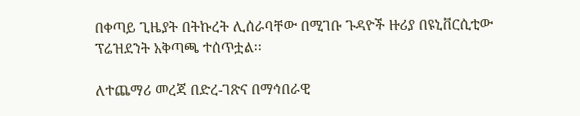በቀጣይ ጊዜያት በትኩረት ሊሰራባቸው በሚገቡ ጉዳዮች ዙሪያ በዩኒቨርሲቲው ፕሬዝደንት አቅጣጫ ተሰጥቷል፡፡

ለተጨማሪ መረጃ በድረ-ገጽና በማኅበራዊ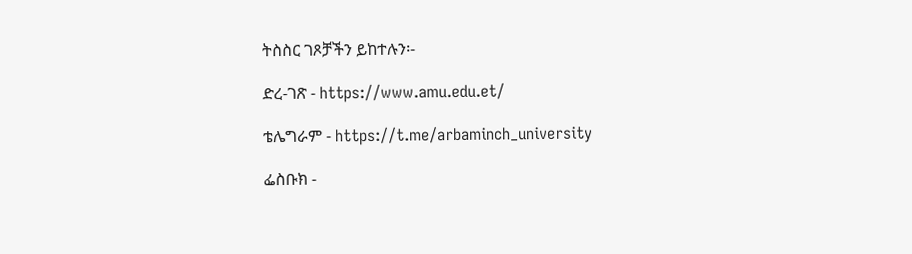ትስስር ገጾቻችን ይከተሉን፡-

ድረ-ገጽ - https://www.amu.edu.et/

ቴሌግራም - https://t.me/arbaminch_university

ፌስቡክ -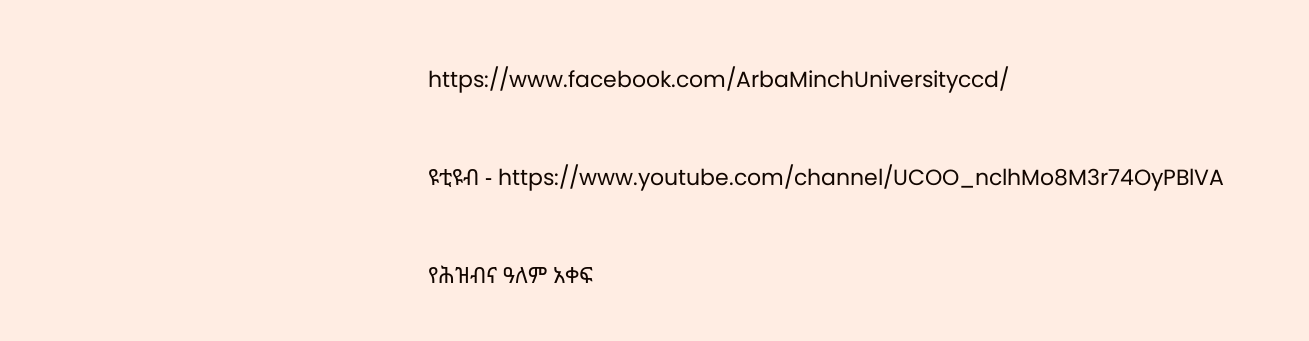https://www.facebook.com/ArbaMinchUniversityccd/

ዩቲዩብ - https://www.youtube.com/channel/UCOO_nclhMo8M3r74OyPBlVA

የሕዝብና ዓለም አቀፍ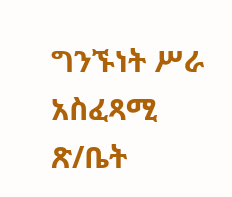ግንኙነት ሥራ አስፈጻሚ ጽ/ቤት